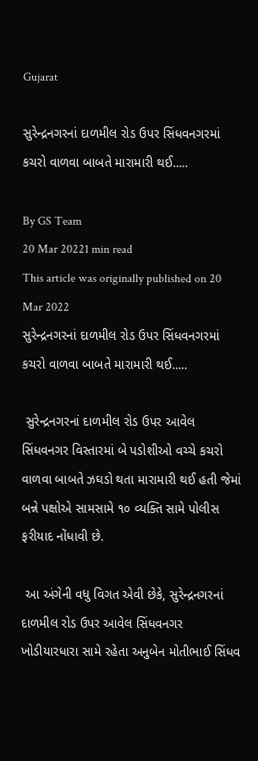Gujarat

સુરેન્દ્રનગરનાં દાળમીલ રોડ ઉપર સિંધવનગરમાં કચરો વાળવા બાબતે મારામારી થઈ.....

By GS Team
20 Mar 20221 min read
This article was originally published on 20 Mar 2022
સુરેન્દ્રનગરનાં દાળમીલ રોડ ઉપર સિંધવનગરમાં કચરો વાળવા બાબતે મારામારી થઈ.....

 સુરેન્દ્રનગરનાં દાળમીલ રોડ ઉપર આવેલ સિંધવનગર વિસ્તારમાં બે પડોશીઓ વચ્ચે કચરો વાળવા બાબતે ઝઘડો થતા મારામારી થઈ હતી જેમાં બન્ને પક્ષોએ સામસામે ૧૦ વ્યક્તિ સામે પોલીસ ફરીયાદ નોંધાવી છે.

 આ અંગેની વધુ વિગત એવી છેકે, સુરેન્દ્રનગરનાં દાળમીલ રોડ ઉપર આવેલ સિંધવનગર ખોડીયારધારા સામે રહેતા અનુબેન મોતીભાઈ સિંધવ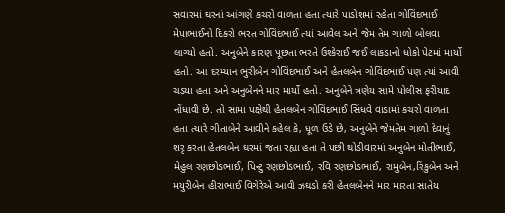સવારમાં ઘરનાં આંગણે કચરો વાળતા હતા ત્યારે પાડોશમાં રહેતા ગોવિંદભાઈ મેપાભાઈનો દિકરો ભરત ગોવિંદભાઈ ત્યાં આવેલ અને જેમ તેમ ગાળો બોલવા લાગ્યો હતો. અનુબેને કારણ પૂછતા ભરતે ઉશ્કેરાઈ જઈ લાકડાનો ધોકો પેટમાં માર્યો હતો. આ દરમ્યાન ભુરીબેન ગોવિંદભાઈ અને હેતલબેન ગોવિંદભાઈ પણ ત્યાં આવી ચડયા હતા અને અનુબેનને માર માર્યો હતો. અનુબેને ત્રણેય સામે પોલીસ ફરીયાદ નોંધાવી છે. તો સામા પક્ષેથી હેતલબેન ગોવિંદભાઈ સિંધવે વાડામાં કચરો વાળતા હતા ત્યારે ગીતાબેને આવીને કહેલ કે, ધૂળ ઉડે છે, અનુબેને જેમતેમ ગાળો દેવાનું શરૃ કરતા હેતલબેન ઘરમાં જતા રહ્યા હતા તે પછી થોડીવારમાં અનુબેન મોતીભાઈ, મેહુલ રણછોડભાઈ, પિન્ટુ રણછોડભાઈ, રવિ રણછોડભાઈ, રામુબેન,રિંકુબેન અને મયુરીબેન હીરાભાઈ વિગેરેએ આવી ઝઘડો કરી હેતલબેનને માર મારતા સાતેય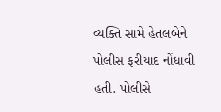વ્યક્તિ સામે હેતલબેને પોલીસ ફરીયાદ નોંધાવી હતી. પોલીસે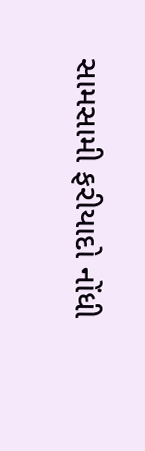સામસામી ફરીયાદો નોંધી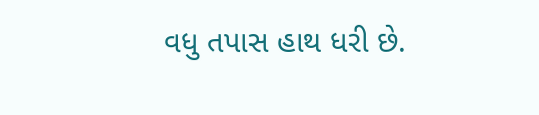વધુ તપાસ હાથ ધરી છે.